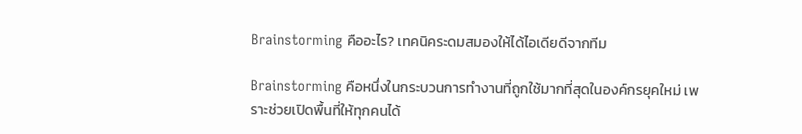Brainstorming คืออะไร? เทคนิคระดมสมองให้ได้ไอเดียดีจากทีม

Brainstorming คือหนึ่งในกระบวนการทำงานที่ถูกใช้มากที่สุดในองค์กรยุคใหม่ เพราะช่วยเปิดพื้นที่ให้ทุกคนได้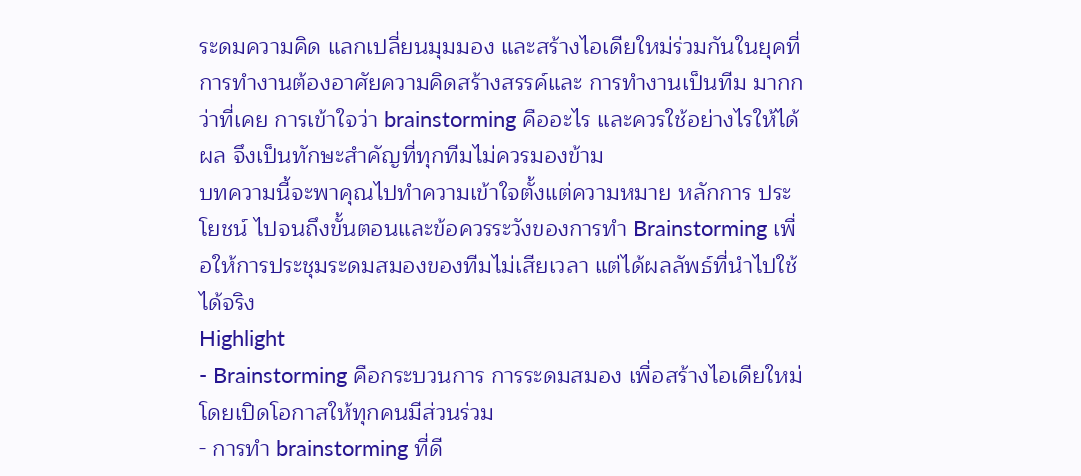ระดมความคิด แลกเปลี่ยนมุมมอง และสร้างไอเดียใหม่ร่วมกันในยุคที่การทำงานต้องอาศัยความคิดสร้างสรรค์และ การทำงานเป็นทีม มากกว่าที่เคย การเข้าใจว่า brainstorming คืออะไร และควรใช้อย่างไรให้ได้ผล จึงเป็นทักษะสำคัญที่ทุกทีมไม่ควรมองข้าม
บทความนี้จะพาคุณไปทำความเข้าใจตั้งแต่ความหมาย หลักการ ประโยชน์ ไปจนถึงขั้นตอนและข้อควรระวังของการทำ Brainstorming เพื่อให้การประชุมระดมสมองของทีมไม่เสียเวลา แต่ได้ผลลัพธ์ที่นำไปใช้ได้จริง
Highlight
- Brainstorming คือกระบวนการ การระดมสมอง เพื่อสร้างไอเดียใหม่ โดยเปิดโอกาสให้ทุกคนมีส่วนร่วม
- การทำ brainstorming ที่ดี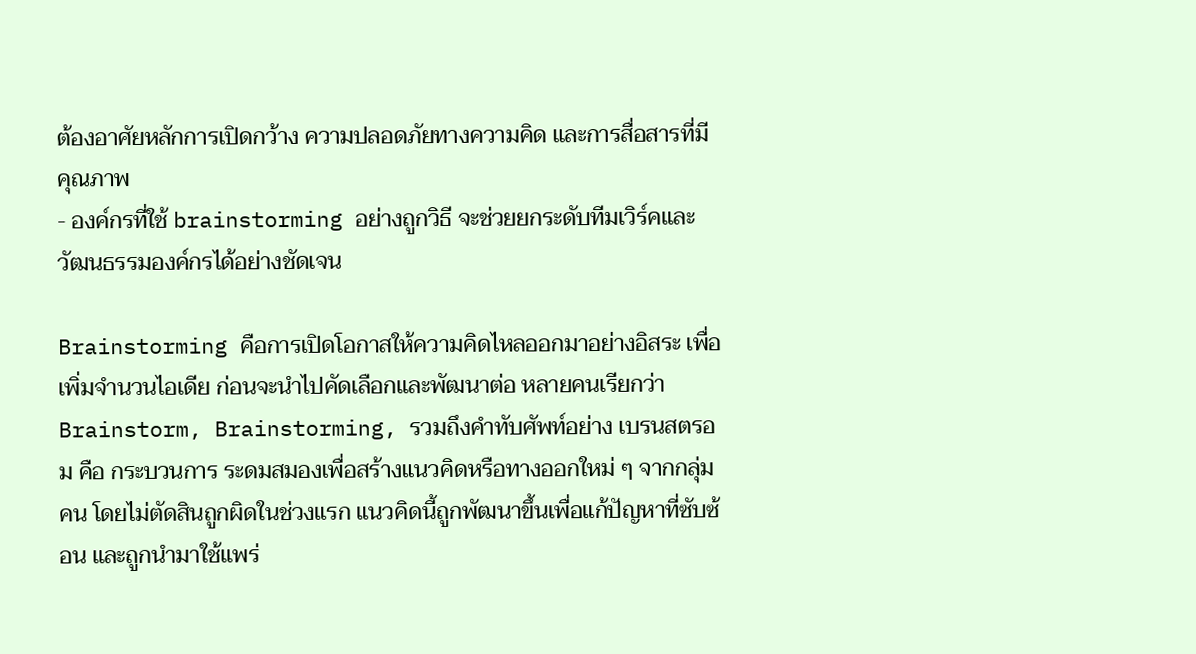ต้องอาศัยหลักการเปิดกว้าง ความปลอดภัยทางความคิด และการสื่อสารที่มีคุณภาพ
- องค์กรที่ใช้ brainstorming อย่างถูกวิธี จะช่วยยกระดับทีมเวิร์คและวัฒนธรรมองค์กรได้อย่างชัดเจน

Brainstorming คือการเปิดโอกาสให้ความคิดไหลออกมาอย่างอิสระ เพื่อเพิ่มจำนวนไอเดีย ก่อนจะนำไปคัดเลือกและพัฒนาต่อ หลายคนเรียกว่า Brainstorm, Brainstorming, รวมถึงคำทับศัพท์อย่าง เบรนสตรอม คือ กระบวนการ ระดมสมองเพื่อสร้างแนวคิดหรือทางออกใหม่ ๆ จากกลุ่มคน โดยไม่ตัดสินถูกผิดในช่วงแรก แนวคิดนี้ถูกพัฒนาขึ้นเพื่อแก้ปัญหาที่ซับซ้อน และถูกนำมาใช้แพร่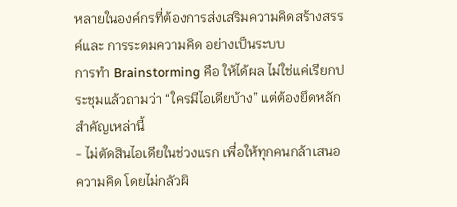หลายในองค์กรที่ต้องการส่งเสริมความคิดสร้างสรรค์และ การระดมความคิด อย่างเป็นระบบ
การทำ Brainstorming คือ ให้ได้ผล ไม่ใช่แค่เรียกประชุมแล้วถามว่า “ใครมีไอเดียบ้าง” แต่ต้องยึดหลักสำคัญเหล่านี้
- ไม่ตัดสินไอเดียในช่วงแรก เพื่อให้ทุกคนกล้าเสนอความคิด โดยไม่กลัวผิ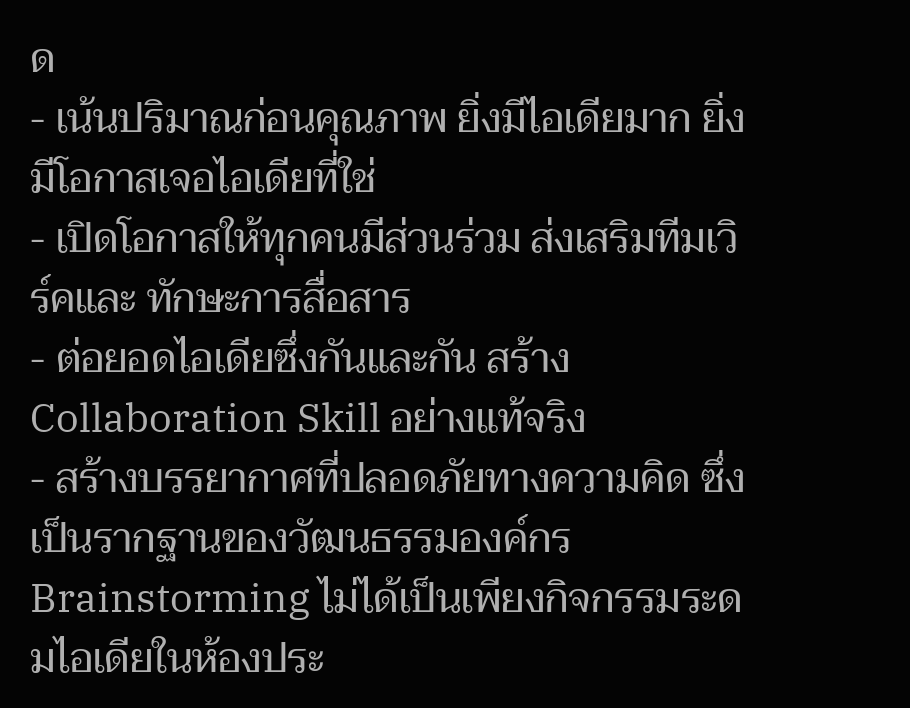ด
- เน้นปริมาณก่อนคุณภาพ ยิ่งมีไอเดียมาก ยิ่งมีโอกาสเจอไอเดียที่ใช่
- เปิดโอกาสให้ทุกคนมีส่วนร่วม ส่งเสริมทีมเวิร์คและ ทักษะการสื่อสาร
- ต่อยอดไอเดียซึ่งกันและกัน สร้าง Collaboration Skill อย่างแท้จริง
- สร้างบรรยากาศที่ปลอดภัยทางความคิด ซึ่งเป็นรากฐานของวัฒนธรรมองค์กร
Brainstorming ไม่ได้เป็นเพียงกิจกรรมระดมไอเดียในห้องประ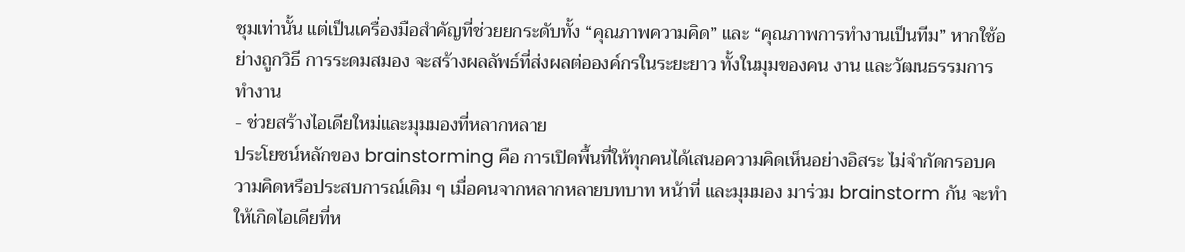ชุมเท่านั้น แต่เป็นเครื่องมือสำคัญที่ช่วยยกระดับทั้ง “คุณภาพความคิด” และ “คุณภาพการทำงานเป็นทีม” หากใช้อย่างถูกวิธี การระดมสมอง จะสร้างผลลัพธ์ที่ส่งผลต่อองค์กรในระยะยาว ทั้งในมุมของคน งาน และวัฒนธรรมการทำงาน
- ช่วยสร้างไอเดียใหม่และมุมมองที่หลากหลาย
ประโยชน์หลักของ brainstorming คือ การเปิดพื้นที่ให้ทุกคนได้เสนอความคิดเห็นอย่างอิสระ ไม่จำกัดกรอบความคิดหรือประสบการณ์เดิม ๆ เมื่อคนจากหลากหลายบทบาท หน้าที่ และมุมมอง มาร่วม brainstorm กัน จะทำให้เกิดไอเดียที่ห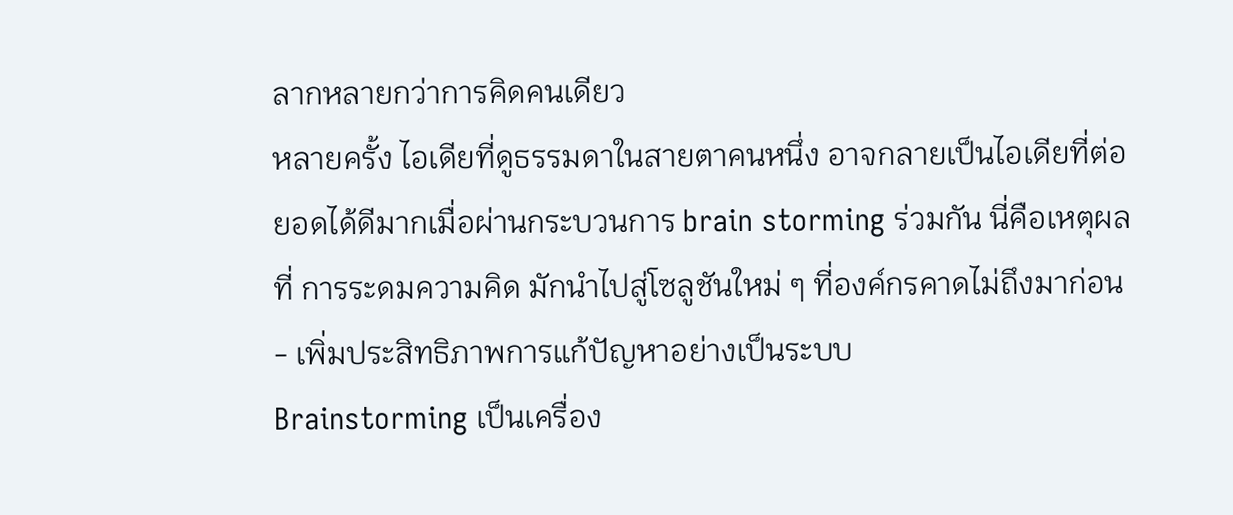ลากหลายกว่าการคิดคนเดียว
หลายครั้ง ไอเดียที่ดูธรรมดาในสายตาคนหนึ่ง อาจกลายเป็นไอเดียที่ต่อยอดได้ดีมากเมื่อผ่านกระบวนการ brain storming ร่วมกัน นี่คือเหตุผลที่ การระดมความคิด มักนำไปสู่โซลูชันใหม่ ๆ ที่องค์กรคาดไม่ถึงมาก่อน
- เพิ่มประสิทธิภาพการแก้ปัญหาอย่างเป็นระบบ
Brainstorming เป็นเครื่อง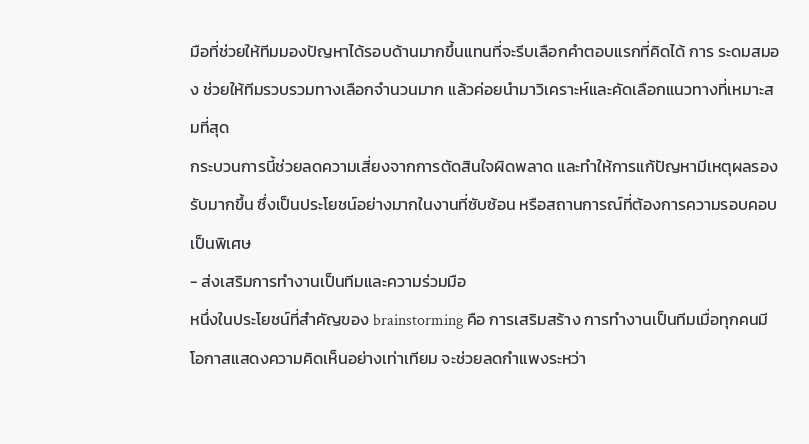มือที่ช่วยให้ทีมมองปัญหาได้รอบด้านมากขึ้นแทนที่จะรีบเลือกคำตอบแรกที่คิดได้ การ ระดมสมอง ช่วยให้ทีมรวบรวมทางเลือกจำนวนมาก แล้วค่อยนำมาวิเคราะห์และคัดเลือกแนวทางที่เหมาะสมที่สุด
กระบวนการนี้ช่วยลดความเสี่ยงจากการตัดสินใจผิดพลาด และทำให้การแก้ปัญหามีเหตุผลรองรับมากขึ้น ซึ่งเป็นประโยชน์อย่างมากในงานที่ซับซ้อน หรือสถานการณ์ที่ต้องการความรอบคอบเป็นพิเศษ
- ส่งเสริมการทำงานเป็นทีมและความร่วมมือ
หนึ่งในประโยชน์ที่สำคัญของ brainstorming คือ การเสริมสร้าง การทำงานเป็นทีมเมื่อทุกคนมีโอกาสแสดงความคิดเห็นอย่างเท่าเทียม จะช่วยลดกำแพงระหว่า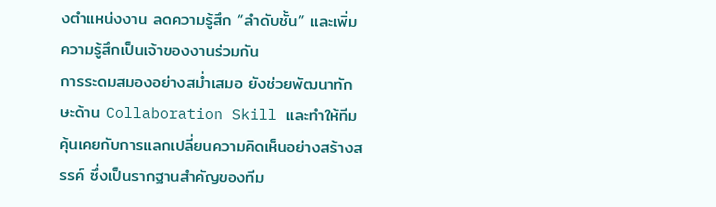งตำแหน่งงาน ลดความรู้สึก “ลำดับชั้น” และเพิ่มความรู้สึกเป็นเจ้าของงานร่วมกัน
การระดมสมองอย่างสม่ำเสมอ ยังช่วยพัฒนาทักษะด้าน Collaboration Skill และทำให้ทีมคุ้นเคยกับการแลกเปลี่ยนความคิดเห็นอย่างสร้างสรรค์ ซึ่งเป็นรากฐานสำคัญของทีม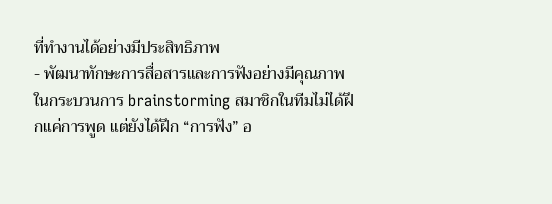ที่ทำงานได้อย่างมีประสิทธิภาพ
- พัฒนาทักษะการสื่อสารและการฟังอย่างมีคุณภาพ
ในกระบวนการ brainstorming สมาชิกในทีมไม่ได้ฝึกแค่การพูด แต่ยังได้ฝึก “การฟัง” อ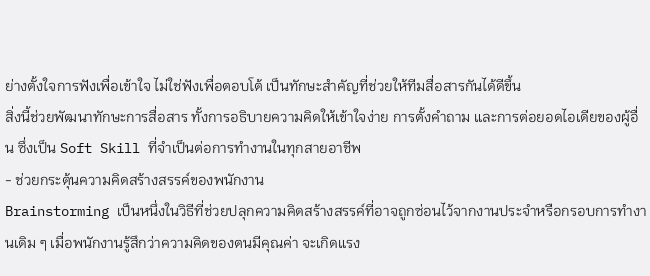ย่างตั้งใจการฟังเพื่อเข้าใจ ไม่ใช่ฟังเพื่อตอบโต้ เป็นทักษะสำคัญที่ช่วยให้ทีมสื่อสารกันได้ดีขึ้น
สิ่งนี้ช่วยพัฒนาทักษะการสื่อสาร ทั้งการอธิบายความคิดให้เข้าใจง่าย การตั้งคำถาม และการต่อยอดไอเดียของผู้อื่น ซึ่งเป็น Soft Skill ที่จำเป็นต่อการทำงานในทุกสายอาชีพ
- ช่วยกระตุ้นความคิดสร้างสรรค์ของพนักงาน
Brainstorming เป็นหนึ่งในวิธีที่ช่วยปลุกความคิดสร้างสรรค์ที่อาจถูกซ่อนไว้จากงานประจำหรือกรอบการทำงานเดิม ๆ เมื่อพนักงานรู้สึกว่าความคิดของตนมีคุณค่า จะเกิดแรง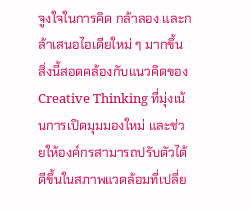จูงใจในการคิด กล้าลอง และกล้าเสนอไอเดียใหม่ ๆ มากขึ้น
สิ่งนี้สอดคล้องกับแนวคิดของ Creative Thinking ที่มุ่งเน้นการเปิดมุมมองใหม่ และช่วยให้องค์กรสามารถปรับตัวได้ดีขึ้นในสภาพแวดล้อมที่เปลี่ย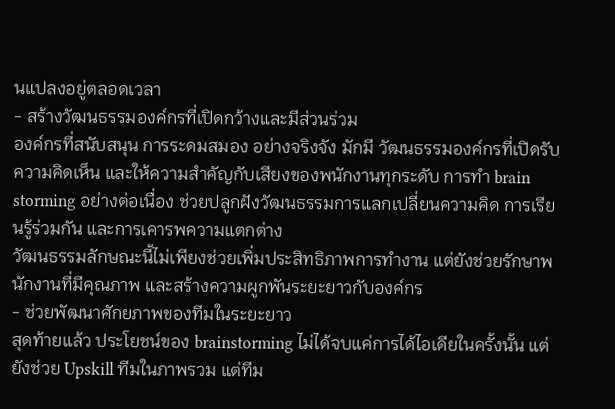นแปลงอยู่ตลอดเวลา
- สร้างวัฒนธรรมองค์กรที่เปิดกว้างและมีส่วนร่วม
องค์กรที่สนับสนุน การระดมสมอง อย่างจริงจัง มักมี วัฒนธรรมองค์กรที่เปิดรับความคิดเห็น และให้ความสำคัญกับเสียงของพนักงานทุกระดับ การทำ brain storming อย่างต่อเนื่อง ช่วยปลูกฝังวัฒนธรรมการแลกเปลี่ยนความคิด การเรียนรู้ร่วมกัน และการเคารพความแตกต่าง
วัฒนธรรมลักษณะนี้ไม่เพียงช่วยเพิ่มประสิทธิภาพการทำงาน แต่ยังช่วยรักษาพนักงานที่มีคุณภาพ และสร้างความผูกพันระยะยาวกับองค์กร
- ช่วยพัฒนาศักยภาพของทีมในระยะยาว
สุดท้ายแล้ว ประโยชน์ของ brainstorming ไม่ได้จบแค่การได้ไอเดียในครั้งนั้น แต่ยังช่วย Upskill ทีมในภาพรวม แต่ทีม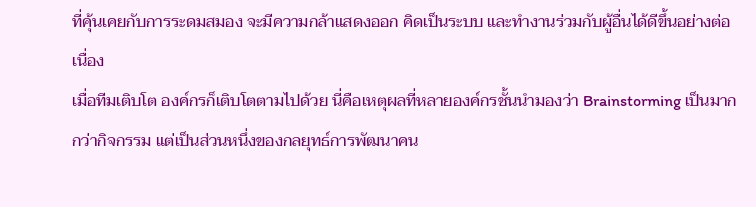ที่คุ้นเคยกับการระดมสมอง จะมีความกล้าแสดงออก คิดเป็นระบบ และทำงานร่วมกับผู้อื่นได้ดีขึ้นอย่างต่อเนื่อง
เมื่อทีมเติบโต องค์กรก็เติบโตตามไปด้วย นี่คือเหตุผลที่หลายองค์กรชั้นนำมองว่า Brainstorming เป็นมากกว่ากิจกรรม แต่เป็นส่วนหนึ่งของกลยุทธ์การพัฒนาคน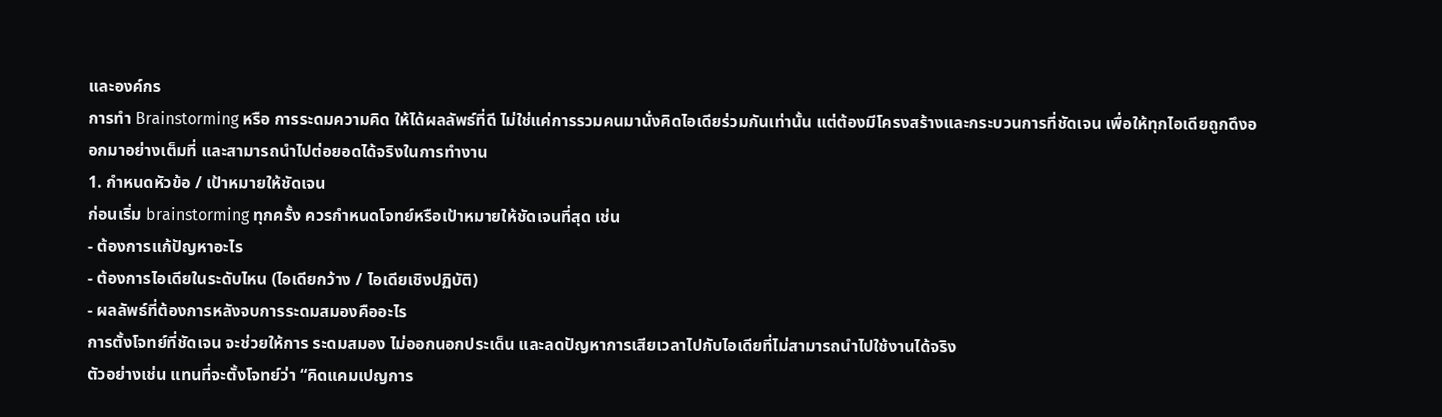และองค์กร
การทำ Brainstorming หรือ การระดมความคิด ให้ได้ผลลัพธ์ที่ดี ไม่ใช่แค่การรวมคนมานั่งคิดไอเดียร่วมกันเท่านั้น แต่ต้องมีโครงสร้างและกระบวนการที่ชัดเจน เพื่อให้ทุกไอเดียถูกดึงออกมาอย่างเต็มที่ และสามารถนำไปต่อยอดได้จริงในการทำงาน
1. กำหนดหัวข้อ / เป้าหมายให้ชัดเจน
ก่อนเริ่ม brainstorming ทุกครั้ง ควรกำหนดโจทย์หรือเป้าหมายให้ชัดเจนที่สุด เช่น
- ต้องการแก้ปัญหาอะไร
- ต้องการไอเดียในระดับไหน (ไอเดียกว้าง / ไอเดียเชิงปฏิบัติ)
- ผลลัพธ์ที่ต้องการหลังจบการระดมสมองคืออะไร
การตั้งโจทย์ที่ชัดเจน จะช่วยให้การ ระดมสมอง ไม่ออกนอกประเด็น และลดปัญหาการเสียเวลาไปกับไอเดียที่ไม่สามารถนำไปใช้งานได้จริง
ตัวอย่างเช่น แทนที่จะตั้งโจทย์ว่า “คิดแคมเปญการ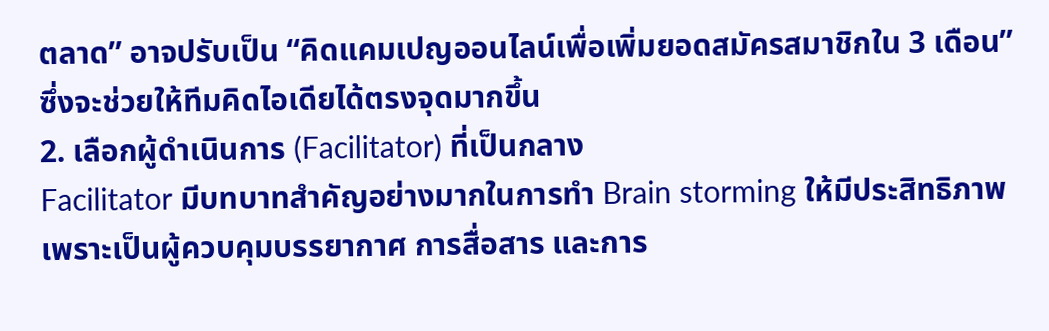ตลาด” อาจปรับเป็น “คิดแคมเปญออนไลน์เพื่อเพิ่มยอดสมัครสมาชิกใน 3 เดือน” ซึ่งจะช่วยให้ทีมคิดไอเดียได้ตรงจุดมากขึ้น
2. เลือกผู้ดำเนินการ (Facilitator) ที่เป็นกลาง
Facilitator มีบทบาทสำคัญอย่างมากในการทำ Brain storming ให้มีประสิทธิภาพ เพราะเป็นผู้ควบคุมบรรยากาศ การสื่อสาร และการ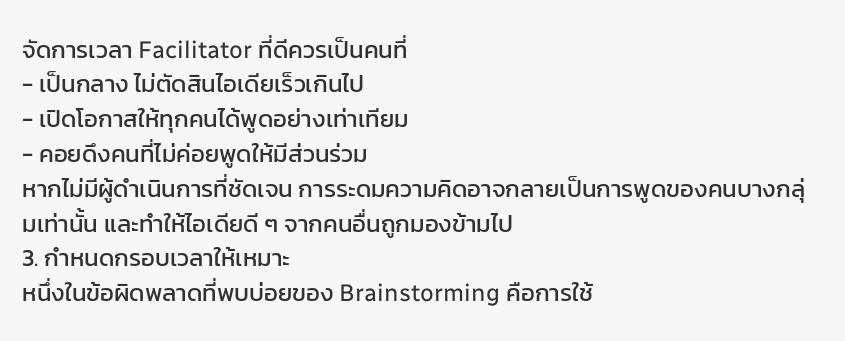จัดการเวลา Facilitator ที่ดีควรเป็นคนที่
- เป็นกลาง ไม่ตัดสินไอเดียเร็วเกินไป
- เปิดโอกาสให้ทุกคนได้พูดอย่างเท่าเทียม
- คอยดึงคนที่ไม่ค่อยพูดให้มีส่วนร่วม
หากไม่มีผู้ดำเนินการที่ชัดเจน การระดมความคิดอาจกลายเป็นการพูดของคนบางกลุ่มเท่านั้น และทำให้ไอเดียดี ๆ จากคนอื่นถูกมองข้ามไป
3. กำหนดกรอบเวลาให้เหมาะ
หนึ่งในข้อผิดพลาดที่พบบ่อยของ Brainstorming คือการใช้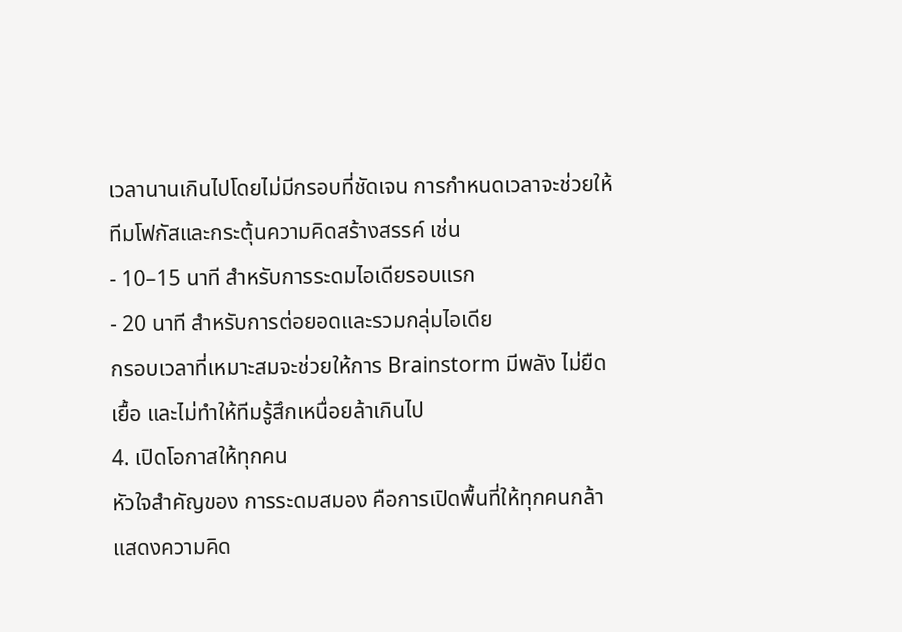เวลานานเกินไปโดยไม่มีกรอบที่ชัดเจน การกำหนดเวลาจะช่วยให้ทีมโฟกัสและกระตุ้นความคิดสร้างสรรค์ เช่น
- 10–15 นาที สำหรับการระดมไอเดียรอบแรก
- 20 นาที สำหรับการต่อยอดและรวมกลุ่มไอเดีย
กรอบเวลาที่เหมาะสมจะช่วยให้การ Brainstorm มีพลัง ไม่ยืดเยื้อ และไม่ทำให้ทีมรู้สึกเหนื่อยล้าเกินไป
4. เปิดโอกาสให้ทุกคน
หัวใจสำคัญของ การระดมสมอง คือการเปิดพื้นที่ให้ทุกคนกล้าแสดงความคิด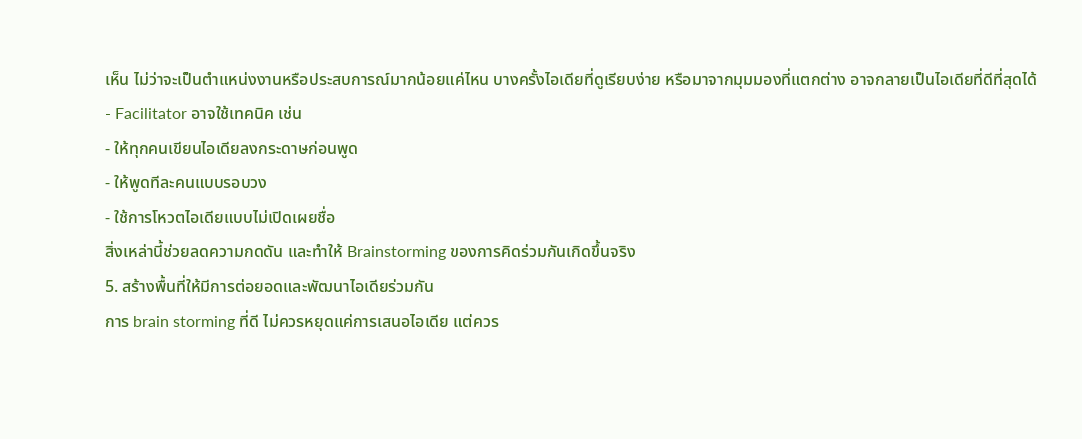เห็น ไม่ว่าจะเป็นตำแหน่งงานหรือประสบการณ์มากน้อยแค่ไหน บางครั้งไอเดียที่ดูเรียบง่าย หรือมาจากมุมมองที่แตกต่าง อาจกลายเป็นไอเดียที่ดีที่สุดได้
- Facilitator อาจใช้เทคนิค เช่น
- ให้ทุกคนเขียนไอเดียลงกระดาษก่อนพูด
- ให้พูดทีละคนแบบรอบวง
- ใช้การโหวตไอเดียแบบไม่เปิดเผยชื่อ
สิ่งเหล่านี้ช่วยลดความกดดัน และทำให้ Brainstorming ของการคิดร่วมกันเกิดขึ้นจริง
5. สร้างพื้นที่ให้มีการต่อยอดและพัฒนาไอเดียร่วมกัน
การ brain storming ที่ดี ไม่ควรหยุดแค่การเสนอไอเดีย แต่ควร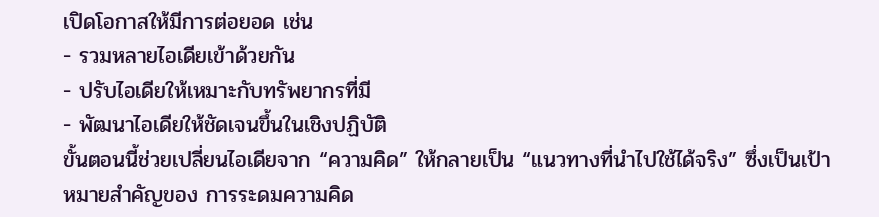เปิดโอกาสให้มีการต่อยอด เช่น
- รวมหลายไอเดียเข้าด้วยกัน
- ปรับไอเดียให้เหมาะกับทรัพยากรที่มี
- พัฒนาไอเดียให้ชัดเจนขึ้นในเชิงปฏิบัติ
ขั้นตอนนี้ช่วยเปลี่ยนไอเดียจาก “ความคิด” ให้กลายเป็น “แนวทางที่นำไปใช้ได้จริง” ซึ่งเป็นเป้าหมายสำคัญของ การระดมความคิด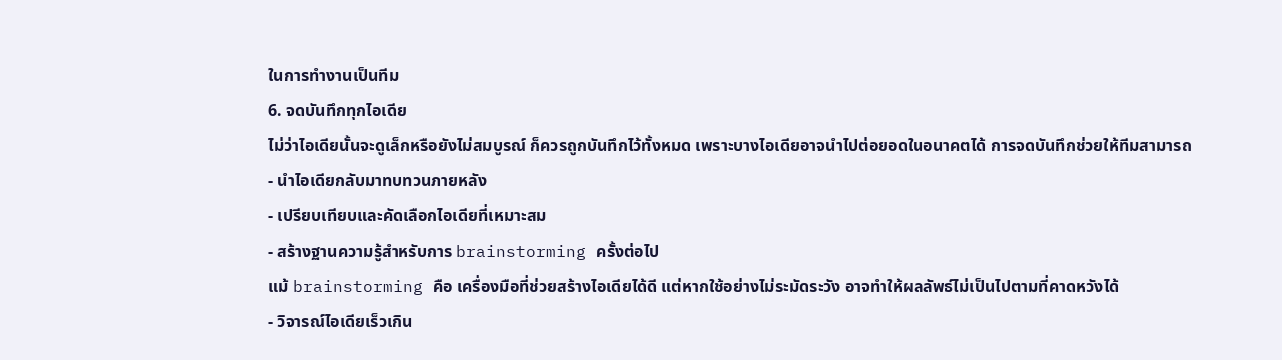ในการทำงานเป็นทีม
6. จดบันทึกทุกไอเดีย
ไม่ว่าไอเดียนั้นจะดูเล็กหรือยังไม่สมบูรณ์ ก็ควรถูกบันทึกไว้ทั้งหมด เพราะบางไอเดียอาจนำไปต่อยอดในอนาคตได้ การจดบันทึกช่วยให้ทีมสามารถ
- นำไอเดียกลับมาทบทวนภายหลัง
- เปรียบเทียบและคัดเลือกไอเดียที่เหมาะสม
- สร้างฐานความรู้สำหรับการ brainstorming ครั้งต่อไป
แม้ brainstorming คือ เครื่องมือที่ช่วยสร้างไอเดียได้ดี แต่หากใช้อย่างไม่ระมัดระวัง อาจทำให้ผลลัพธ์ไม่เป็นไปตามที่คาดหวังได้
- วิจารณ์ไอเดียเร็วเกิน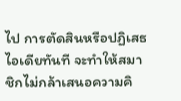ไป การตัดสินหรือปฏิเสธไอเดียทันที จะทำให้สมาชิกไม่กล้าเสนอความคิ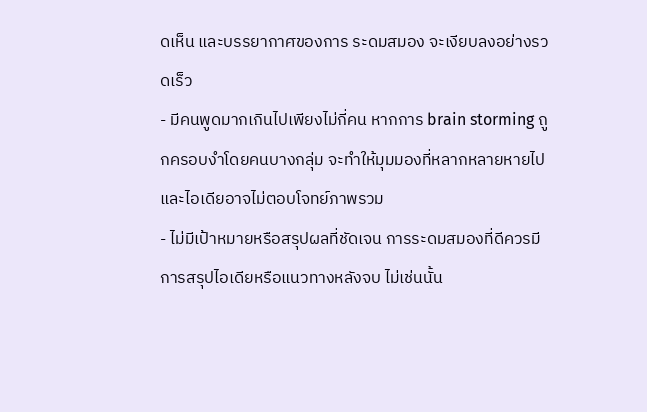ดเห็น และบรรยากาศของการ ระดมสมอง จะเงียบลงอย่างรวดเร็ว
- มีคนพูดมากเกินไปเพียงไม่กี่คน หากการ brain storming ถูกครอบงำโดยคนบางกลุ่ม จะทำให้มุมมองที่หลากหลายหายไป และไอเดียอาจไม่ตอบโจทย์ภาพรวม
- ไม่มีเป้าหมายหรือสรุปผลที่ชัดเจน การระดมสมองที่ดีควรมีการสรุปไอเดียหรือแนวทางหลังจบ ไม่เช่นนั้น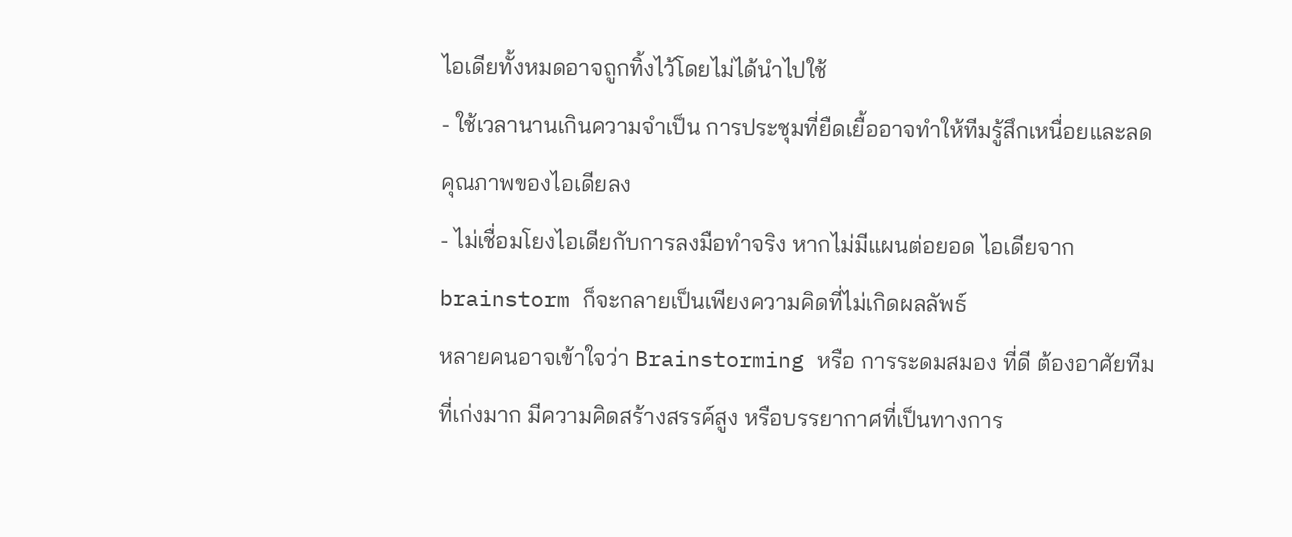ไอเดียทั้งหมดอาจถูกทิ้งไว้โดยไม่ได้นำไปใช้
- ใช้เวลานานเกินความจำเป็น การประชุมที่ยืดเยื้ออาจทำให้ทีมรู้สึกเหนื่อยและลดคุณภาพของไอเดียลง
- ไม่เชื่อมโยงไอเดียกับการลงมือทำจริง หากไม่มีแผนต่อยอด ไอเดียจาก brainstorm ก็จะกลายเป็นเพียงความคิดที่ไม่เกิดผลลัพธ์
หลายคนอาจเข้าใจว่า Brainstorming หรือ การระดมสมอง ที่ดี ต้องอาศัยทีมที่เก่งมาก มีความคิดสร้างสรรค์สูง หรือบรรยากาศที่เป็นทางการ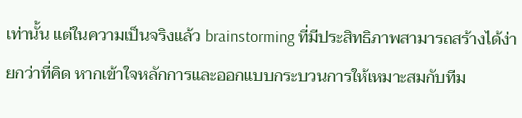เท่านั้น แต่ในความเป็นจริงแล้ว brainstorming ที่มีประสิทธิภาพสามารถสร้างได้ง่ายกว่าที่คิด หากเข้าใจหลักการและออกแบบกระบวนการให้เหมาะสมกับทีม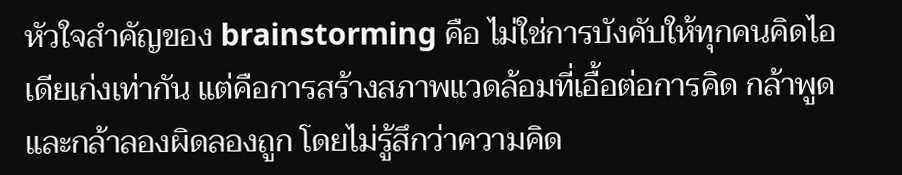หัวใจสำคัญของ brainstorming คือ ไม่ใช่การบังคับให้ทุกคนคิดไอเดียเก่งเท่ากัน แต่คือการสร้างสภาพแวดล้อมที่เอื้อต่อการคิด กล้าพูด และกล้าลองผิดลองถูก โดยไม่รู้สึกว่าความคิด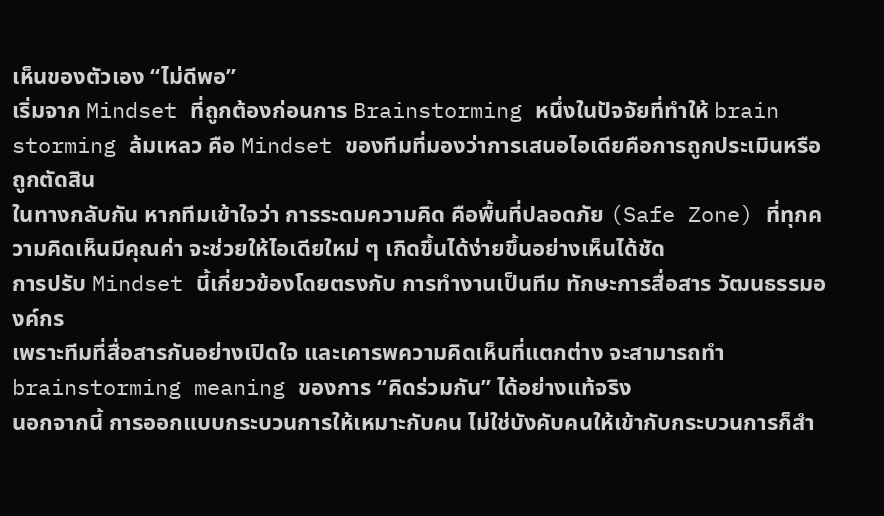เห็นของตัวเอง “ไม่ดีพอ”
เริ่มจาก Mindset ที่ถูกต้องก่อนการ Brainstorming หนึ่งในปัจจัยที่ทำให้ brain storming ล้มเหลว คือ Mindset ของทีมที่มองว่าการเสนอไอเดียคือการถูกประเมินหรือถูกตัดสิน
ในทางกลับกัน หากทีมเข้าใจว่า การระดมความคิด คือพื้นที่ปลอดภัย (Safe Zone) ที่ทุกความคิดเห็นมีคุณค่า จะช่วยให้ไอเดียใหม่ ๆ เกิดขึ้นได้ง่ายขึ้นอย่างเห็นได้ชัด
การปรับ Mindset นี้เกี่ยวข้องโดยตรงกับ การทำงานเป็นทีม ทักษะการสื่อสาร วัฒนธรรมองค์กร
เพราะทีมที่สื่อสารกันอย่างเปิดใจ และเคารพความคิดเห็นที่แตกต่าง จะสามารถทำ brainstorming meaning ของการ “คิดร่วมกัน” ได้อย่างแท้จริง
นอกจากนี้ การออกแบบกระบวนการให้เหมาะกับคน ไม่ใช่บังคับคนให้เข้ากับกระบวนการก็สำ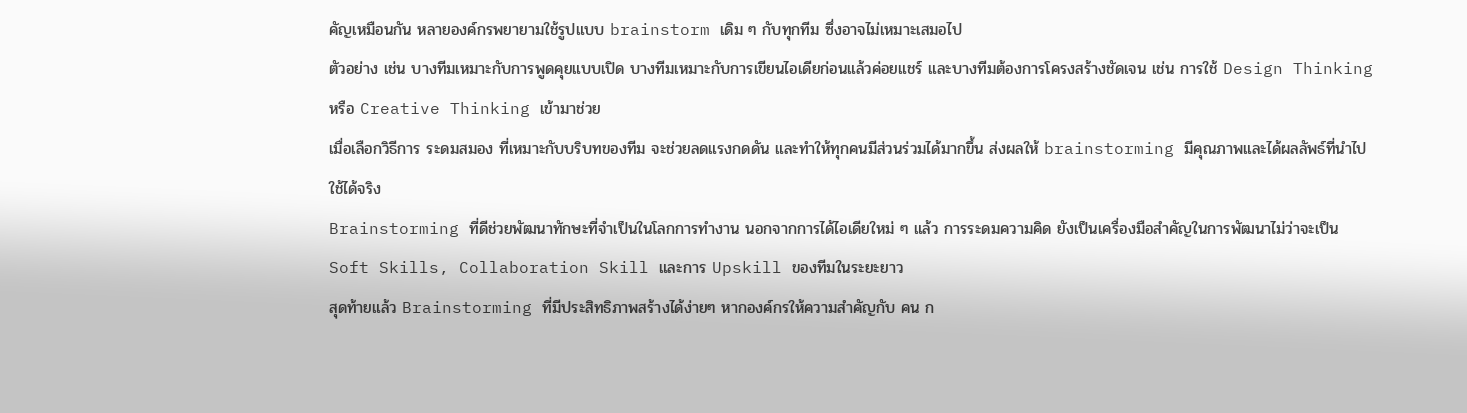คัญเหมือนกัน หลายองค์กรพยายามใช้รูปแบบ brainstorm เดิม ๆ กับทุกทีม ซึ่งอาจไม่เหมาะเสมอไป
ตัวอย่าง เช่น บางทีมเหมาะกับการพูดคุยแบบเปิด บางทีมเหมาะกับการเขียนไอเดียก่อนแล้วค่อยแชร์ และบางทีมต้องการโครงสร้างชัดเจน เช่น การใช้ Design Thinking หรือ Creative Thinking เข้ามาช่วย
เมื่อเลือกวิธีการ ระดมสมอง ที่เหมาะกับบริบทของทีม จะช่วยลดแรงกดดัน และทำให้ทุกคนมีส่วนร่วมได้มากขึ้น ส่งผลให้ brainstorming มีคุณภาพและได้ผลลัพธ์ที่นำไปใช้ได้จริง
Brainstorming ที่ดีช่วยพัฒนาทักษะที่จำเป็นในโลกการทำงาน นอกจากการได้ไอเดียใหม่ ๆ แล้ว การระดมความคิด ยังเป็นเครื่องมือสำคัญในการพัฒนาไม่ว่าจะเป็น Soft Skills, Collaboration Skill และการ Upskill ของทีมในระยะยาว
สุดท้ายแล้ว Brainstorming ที่มีประสิทธิภาพสร้างได้ง่ายๆ หากองค์กรให้ความสำคัญกับ คน ก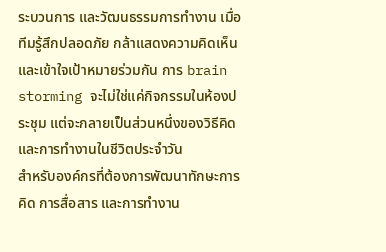ระบวนการ และวัฒนธรรมการทำงาน เมื่อทีมรู้สึกปลอดภัย กล้าแสดงความคิดเห็น และเข้าใจเป้าหมายร่วมกัน การ brain storming จะไม่ใช่แค่กิจกรรมในห้องประชุม แต่จะกลายเป็นส่วนหนึ่งของวิธีคิดและการทำงานในชีวิตประจำวัน
สำหรับองค์กรที่ต้องการพัฒนาทักษะการคิด การสื่อสาร และการทำงาน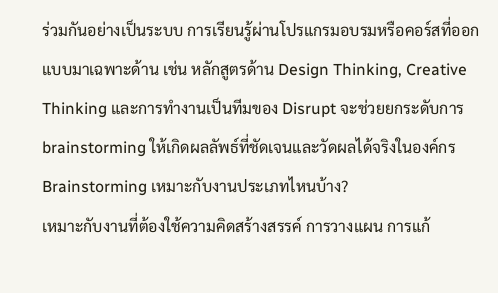ร่วมกันอย่างเป็นระบบ การเรียนรู้ผ่านโปรแกรมอบรมหรือคอร์สที่ออกแบบมาเฉพาะด้าน เช่น หลักสูตรด้าน Design Thinking, Creative Thinking และการทำงานเป็นทีมของ Disrupt จะช่วยยกระดับการ brainstorming ให้เกิดผลลัพธ์ที่ชัดเจนและวัดผลได้จริงในองค์กร
Brainstorming เหมาะกับงานประเภทไหนบ้าง?
เหมาะกับงานที่ต้องใช้ความคิดสร้างสรรค์ การวางแผน การแก้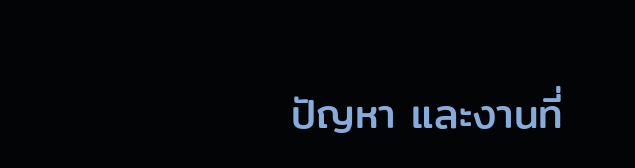ปัญหา และงานที่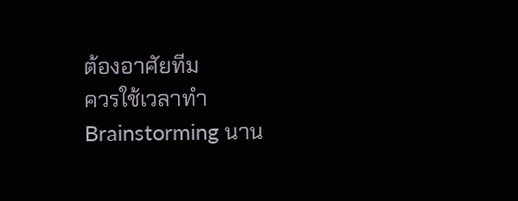ต้องอาศัยทีม
ควรใช้เวลาทำ Brainstorming นาน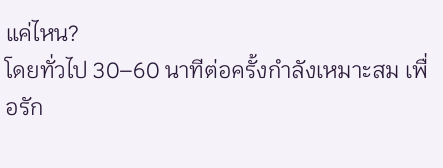แค่ไหน?
โดยทั่วไป 30–60 นาทีต่อครั้งกำลังเหมาะสม เพื่อรัก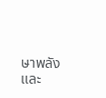ษาพลังและ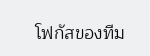โฟกัสของทีม